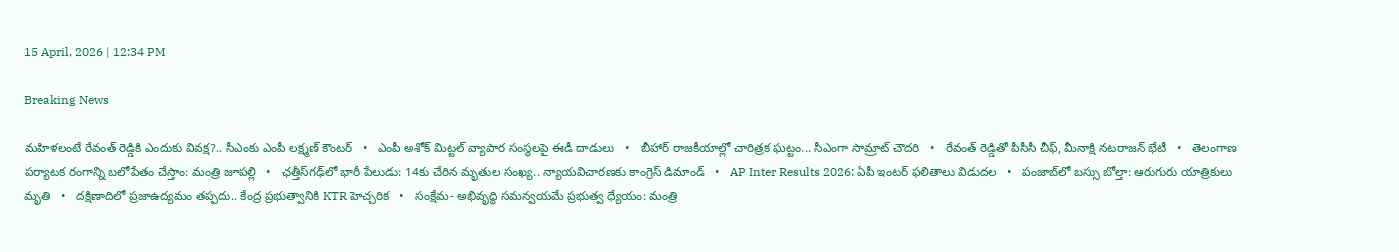15 April, 2026 | 12:34 PM

Breaking News

మహిళలంటే రేవంత్ రెడ్డికి ఎందుకు వివక్ష?.. సీఎంకు ఎంపీ లక్ష్మణ్ కౌంటర్   •   ఎంపీ అశోక్ మిట్టల్‌ వ్యాపార సంస్థలపై ఈడీ దాడులు   •   బీహార్ రాజకీయాల్లో చారిత్రక ఘట్టం... సీఎంగా సామ్రాట్‌ చౌదరి   •   రేవంత్‌ రెడ్డితో పీసీసీ చీఫ్, మీనాక్షి నటరాజన్ భేటీ   •   తెలంగాణ పర్యాటక రంగాన్ని బలోపేతం చేస్తాం: మంత్రి జూపల్లి   •   ఛత్తీస్‌గఢ్‌లో భారీ పేలుడు: 14కు చేరిన మృతుల సంఖ్య.. న్యాయవిచారణకు కాంగ్రెస్ డిమాండ్   •   AP Inter Results 2026: ఏపీ ఇంటర్ ఫలితాలు విడుదల   •   పంజాబ్‌లో బస్సు బోల్తా: ఆరుగురు యాత్రికులు మృతి   •   దక్షిణాదిలో ప్రజాఉద్యమం తప్పదు.. కేంద్ర ప్రభుత్వానికి KTR హెచ్చరిక   •   సంక్షేమ- అభివృద్ధి సమన్వయమే ప్రభుత్వ ధ్యేయం: మంత్రి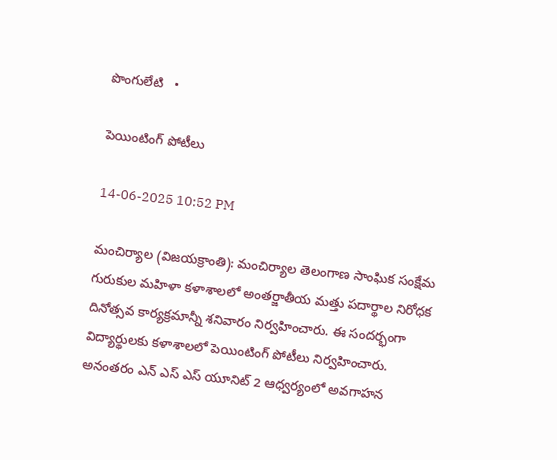పొంగులేటి   •

పెయింటింగ్ పోటీలు

14-06-2025 10:52 PM

మంచిర్యాల (విజయక్రాంతి): మంచిర్యాల తెలంగాణ సాంఘిక సంక్షేమ గురుకుల మహిళా కళాశాలలో అంతర్జాతీయ మత్తు పదార్థాల నిరోధక దినోత్సవ కార్యక్రమాన్నీ శనివారం నిర్వహించారు. ఈ సందర్భంగా విద్యార్థులకు కళాశాలలో పెయింటింగ్ పోటీలు నిర్వహించారు. అనంతరం ఎన్ ఎస్ ఎస్ యూనిట్ 2 ఆధ్వర్యంలో అవగాహన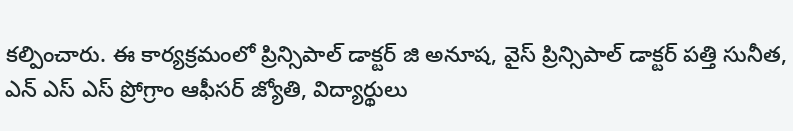కల్పించారు. ఈ కార్యక్రమంలో ప్రిన్సిపాల్ డాక్టర్ జి అనూష, వైస్ ప్రిన్సిపాల్ డాక్టర్ పత్తి సునీత, ఎన్ ఎస్ ఎస్ ప్రోగ్రాం ఆఫీసర్ జ్యోతి, విద్యార్థులు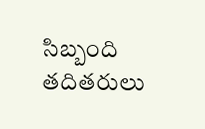సిబ్బంది తదితరులు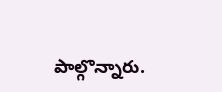పాల్గొన్నారు.